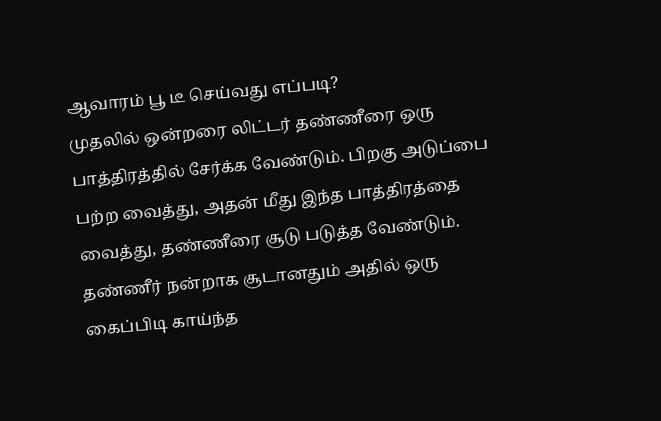ஆவாரம் பூ டீ செய்வது எப்படி?
முதலில் ஒன்றரை லிட்டர் தண்ணீரை ஒரு பாத்திரத்தில் சேர்க்க வேண்டும். பிறகு அடுப்பை பற்ற வைத்து, அதன் மீது இந்த பாத்திரத்தை வைத்து, தண்ணீரை சூடு படுத்த வேண்டும். தண்ணீர் நன்றாக சூடானதும் அதில் ஒரு கைப்பிடி காய்ந்த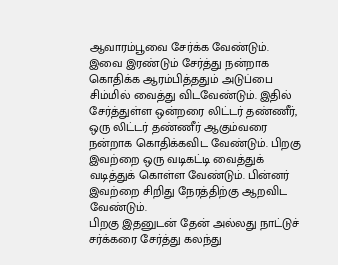ஆவாரம்பூவை சேர்க்க வேண்டும்.
இவை இரண்டும் சேர்த்து நன்றாக கொதிக்க ஆரம்பித்ததும் அடுப்பை சிம்மில் வைத்து விடவேண்டும். இதில் சேர்த்துள்ள ஒன்றரை லிட்டர் தண்ணீர், ஒரு லிட்டர் தண்ணீர் ஆகும்வரை நன்றாக கொதிக்கவிட வேண்டும். பிறகு இவற்றை ஒரு வடிகட்டி வைத்துக் வடித்துக் கொள்ள வேண்டும். பின்னர் இவற்றை சிறிது நேரத்திற்கு ஆறவிட வேண்டும்.
பிறகு இதனுடன் தேன் அல்லது நாட்டுச் சர்க்கரை சேர்த்து கலந்து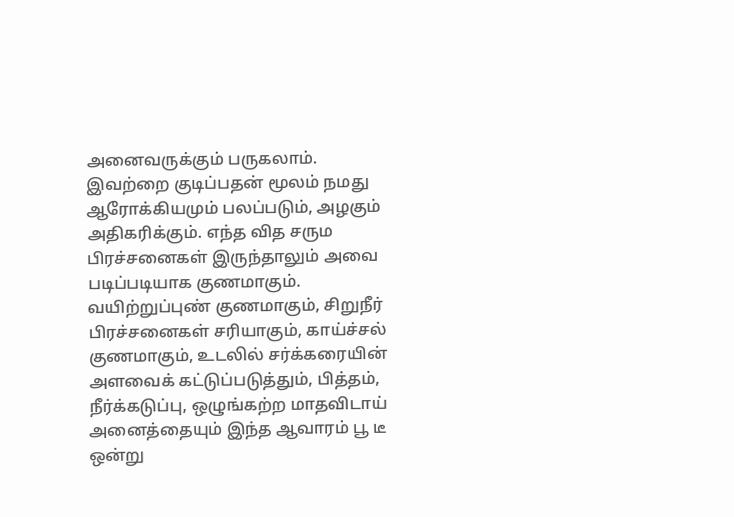அனைவருக்கும் பருகலாம். இவற்றை குடிப்பதன் மூலம் நமது ஆரோக்கியமும் பலப்படும், அழகும் அதிகரிக்கும். எந்த வித சரும பிரச்சனைகள் இருந்தாலும் அவை படிப்படியாக குணமாகும்.
வயிற்றுப்புண் குணமாகும், சிறுநீர் பிரச்சனைகள் சரியாகும், காய்ச்சல் குணமாகும், உடலில் சர்க்கரையின் அளவைக் கட்டுப்படுத்தும், பித்தம், நீர்க்கடுப்பு, ஒழுங்கற்ற மாதவிடாய் அனைத்தையும் இந்த ஆவாரம் பூ டீ ஒன்று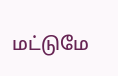மட்டுமே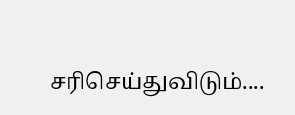சரிசெய்துவிடும்....